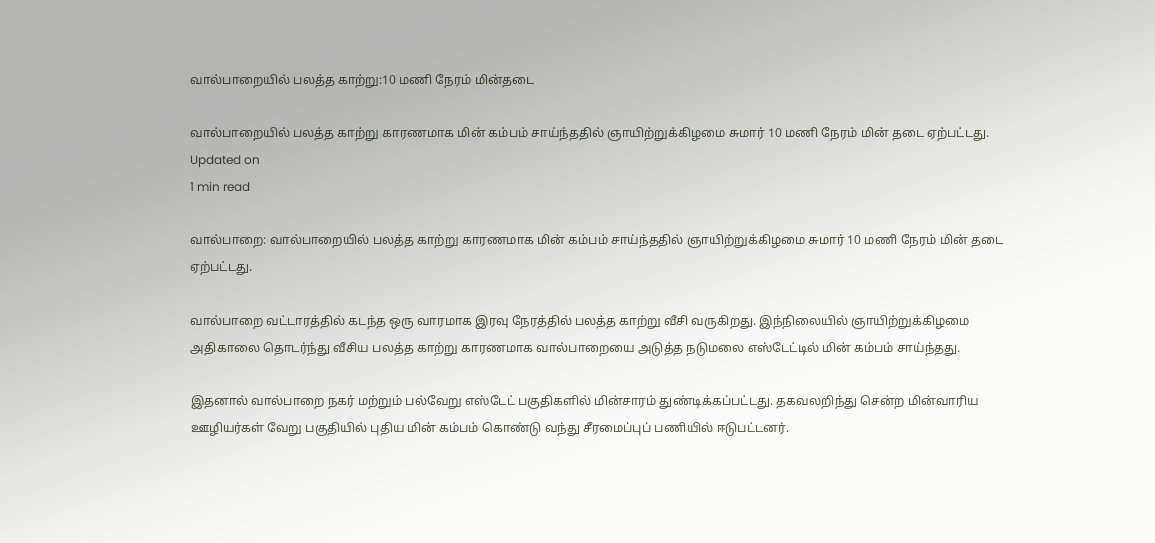வால்பாறையில் பலத்த காற்று:10 மணி நேரம் மின்தடை

வால்பாறையில் பலத்த காற்று காரணமாக மின் கம்பம் சாய்ந்ததில் ஞாயிற்றுக்கிழமை சுமார் 10 மணி நேரம் மின் தடை ஏற்பட்டது.
Updated on
1 min read

வால்பாறை: வால்பாறையில் பலத்த காற்று காரணமாக மின் கம்பம் சாய்ந்ததில் ஞாயிற்றுக்கிழமை சுமார் 10 மணி நேரம் மின் தடை ஏற்பட்டது.

வால்பாறை வட்டாரத்தில் கடந்த ஒரு வாரமாக இரவு நேரத்தில் பலத்த காற்று வீசி வருகிறது. இந்நிலையில் ஞாயிற்றுக்கிழமை அதிகாலை தொடர்ந்து வீசிய பலத்த காற்று காரணமாக வால்பாறையை அடுத்த நடுமலை எஸ்டேட்டில் மின் கம்பம் சாய்ந்தது.

இதனால் வால்பாறை நகர் மற்றும் பல்வேறு எஸ்டேட் பகுதிகளில் மின்சாரம் துண்டிக்கப்பட்டது. தகவலறிந்து சென்ற மின்வாரிய ஊழியர்கள் வேறு பகுதியில் புதிய மின் கம்பம் கொண்டு வந்து சீரமைப்புப் பணியில் ஈடுபட்டனர்.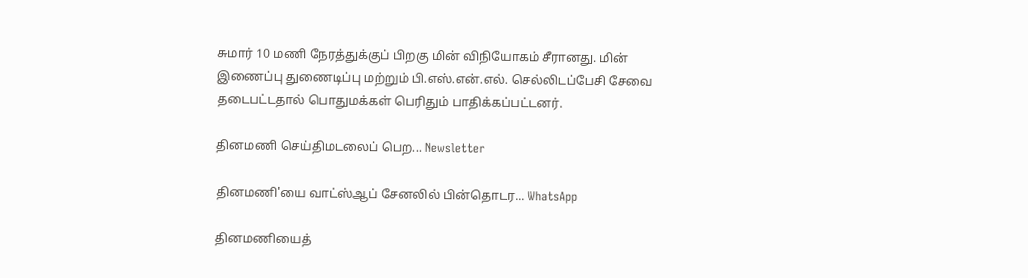சுமார் 10 மணி நேரத்துக்குப் பிறகு மின் விநியோகம் சீரானது. மின் இணைப்பு துணைடிப்பு மற்றும் பி.எஸ்.என்.எல். செல்லிடப்பேசி சேவை தடைபட்டதால் பொதுமக்கள் பெரிதும் பாதிக்கப்பட்டனர்.

தினமணி செய்திமடலைப் பெற... Newsletter

தினமணி'யை வாட்ஸ்ஆப் சேனலில் பின்தொடர... WhatsApp

தினமணியைத்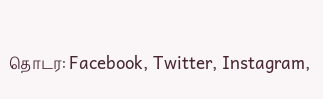தொடர: Facebook, Twitter, Instagram,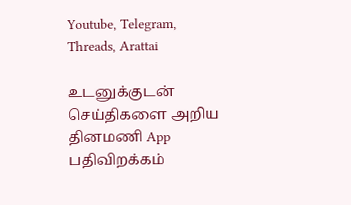Youtube, Telegram, Threads, Arattai

உடனுக்குடன் செய்திகளை அறிய தினமணி App பதிவிறக்கம்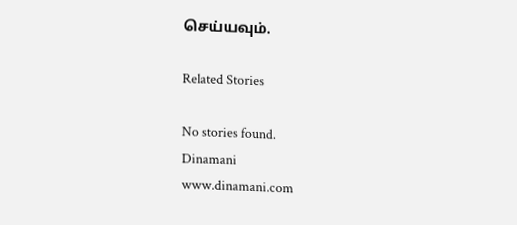செய்யவும்.

Related Stories

No stories found.
Dinamani
www.dinamani.com